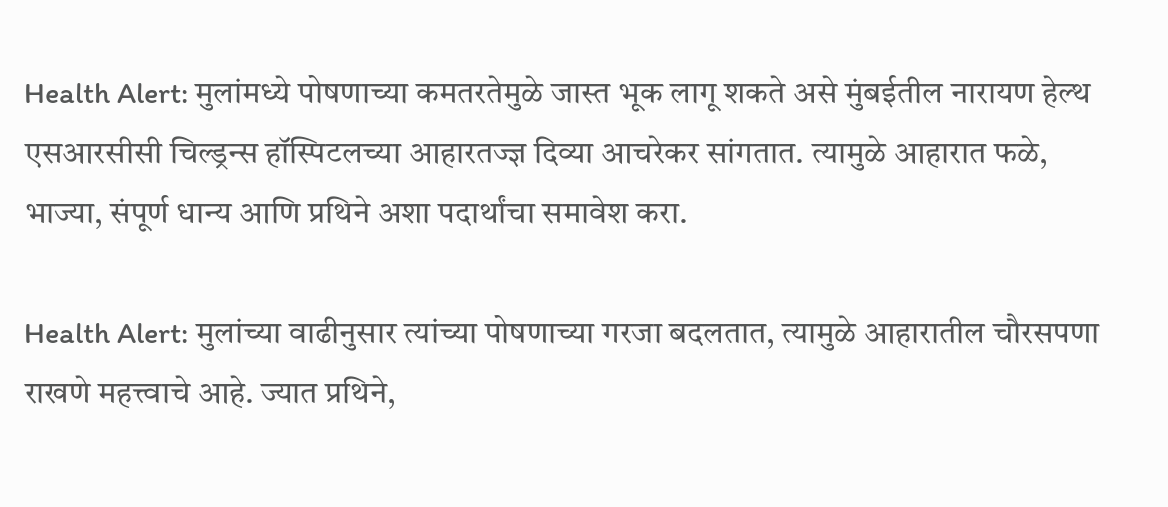Health Alert: मुलांमध्ये पोषणाच्या कमतरतेमुळे जास्त भूक लागू शकते असे मुंबईतील नारायण हेल्थ एसआरसीसी चिल्ड्रन्स हॉस्पिटलच्या आहारतज्ज्ञ दिव्या आचरेकर सांगतात. त्यामुळे आहारात फळे, भाज्या, संपूर्ण धान्य आणि प्रथिने अशा पदार्थांचा समावेश करा.

Health Alert: मुलांच्या वाढीनुसार त्यांच्या पोषणाच्या गरजा बदलतात, त्यामुळे आहारातील चौरसपणा राखणे महत्त्वाचे आहे. ज्यात प्रथिने,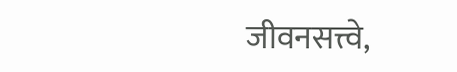जीवनसत्त्वे,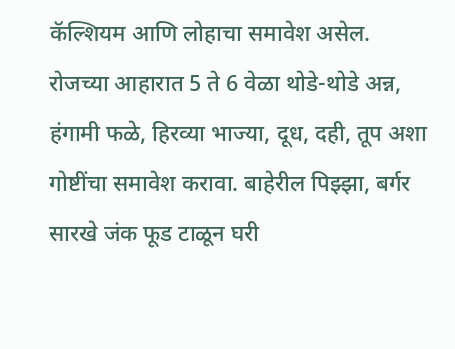कॅल्शियम आणि लोहाचा समावेश असेल. रोजच्या आहारात 5 ते 6 वेळा थोडे-थोडे अन्न, हंगामी फळे, हिरव्या भाज्या, दूध, दही, तूप अशा गोष्टींचा समावेश करावा. बाहेरील पिझ्झा, बर्गर सारखे जंक फूड टाळून घरी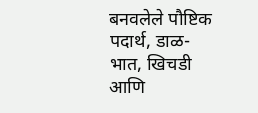बनवलेले पौष्टिक पदार्थ, डाळ-भात, खिचडी आणि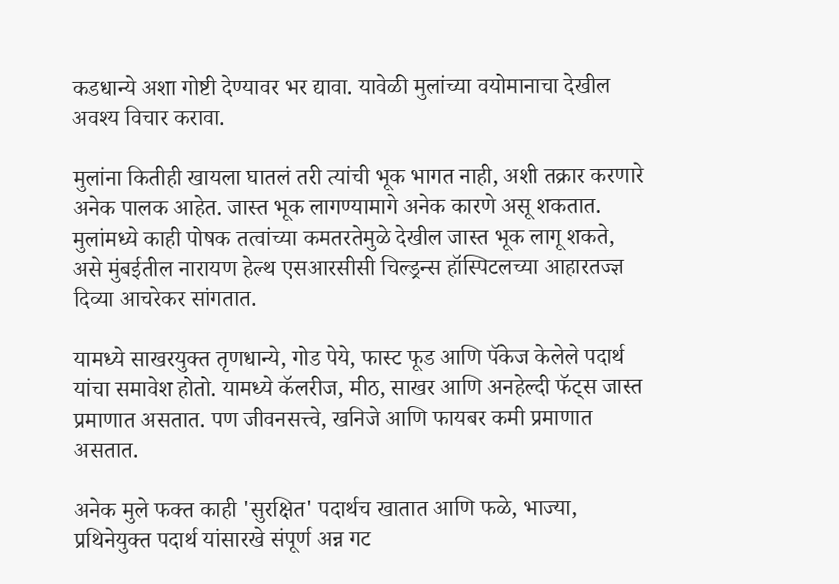कडधान्ये अशा गोष्टी देण्यावर भर द्यावा. यावेळी मुलांच्या वयोमानाचा देखील अवश्य विचार करावा.

मुलांना कितीही खायला घातलं तरी त्यांची भूक भागत नाही, अशी तक्रार करणारे अनेक पालक आहेत. जास्त भूक लागण्यामागे अनेक कारणे असू शकतात. मुलांमध्ये काही पोषक तत्वांच्या कमतरतेमुळे देखील जास्त भूक लागू शकते, असे मुंबईतील नारायण हेल्थ एसआरसीसी चिल्ड्रन्स हॉस्पिटलच्या आहारतज्ज्ञ दिव्या आचरेकर सांगतात.

यामध्ये साखरयुक्त तृणधान्ये, गोड पेये, फास्ट फूड आणि पॅकेज केलेले पदार्थ यांचा समावेश होतो. यामध्ये कॅलरीज, मीठ, साखर आणि अनहेल्दी फॅट्स जास्त प्रमाणात असतात. पण जीवनसत्त्वे, खनिजे आणि फायबर कमी प्रमाणात असतात.

अनेक मुले फक्त काही 'सुरक्षित' पदार्थच खातात आणि फळे, भाज्या, प्रथिनेयुक्त पदार्थ यांसारखे संपूर्ण अन्न गट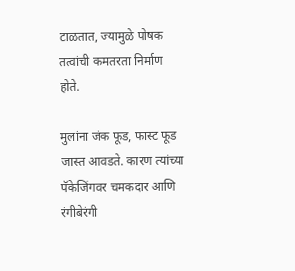टाळतात, ज्यामुळे पोषक तत्वांची कमतरता निर्माण होते.

मुलांना जंक फूड, फास्ट फूड जास्त आवडते. कारण त्यांच्या पॅकेजिंगवर चमकदार आणि रंगीबेरंगी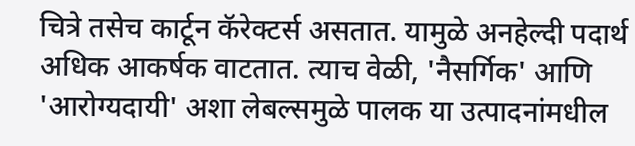चित्रे तसेच कार्टून कॅरेक्टर्स असतात. यामुळे अनहेल्दी पदार्थ अधिक आकर्षक वाटतात. त्याच वेळी, 'नैसर्गिक' आणि 'आरोग्यदायी' अशा लेबल्समुळे पालक या उत्पादनांमधील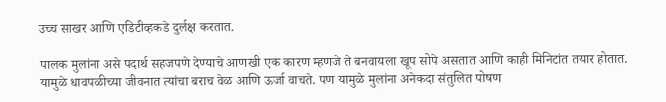उच्च साखर आणि एडिटीव्हकडे दुर्लक्ष करतात.

पालक मुलांना असे पदार्थ सहजपणे देण्याचे आणखी एक कारण म्हणजे ते बनवायला खूप सोपे असतात आणि काही मिनिटांत तयार होतात. यामुळे धावपळीच्या जीवनात त्यांचा बराच वेळ आणि ऊर्जा वाचते. पण यामुळे मुलांना अनेकदा संतुलित पोषण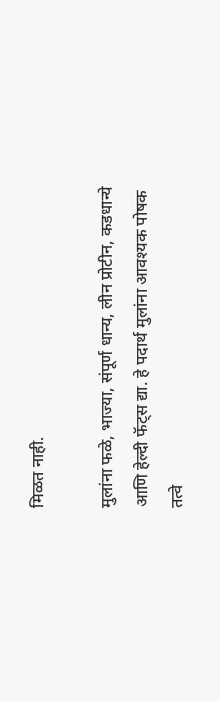मिळत नाही.

मुलांना फळे, भाज्या, संपूर्ण धान्य, लीन प्रोटीन, कडधान्ये आणि हेल्दी फॅट्स द्या. हे पदार्थ मुलांना आवश्यक पोषक तत्वे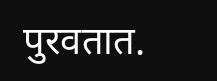पुरवतात.